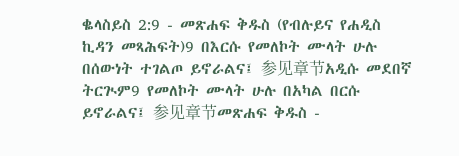ቈላስይስ 2:9 - መጽሐፍ ቅዱስ (የብሉይና የሐዲስ ኪዳን መጻሕፍት)9 በእርሱ የመለኮት ሙላት ሁሉ በሰውነት ተገልጦ ይኖራልና፤ 参见章节አዲሱ መደበኛ ትርጒም9 የመለኮት ሙላት ሁሉ በአካል በርሱ ይኖራልና፤ 参见章节መጽሐፍ ቅዱስ -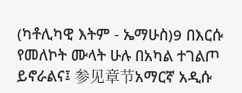(ካቶሊካዊ እትም - ኤማሁስ)9 በእርሱ የመለኮት ሙላት ሁሉ በአካል ተገልጦ ይኖራልና፤ 参见章节አማርኛ አዲሱ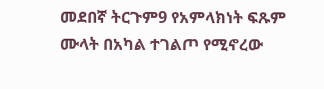መደበኛ ትርጉም9 የአምላክነት ፍጹም ሙላት በአካል ተገልጦ የሚኖረው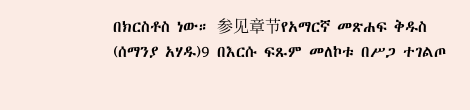በክርስቶስ ነው። 参见章节የአማርኛ መጽሐፍ ቅዱስ (ሰማንያ አሃዱ)9 በእርሱ ፍጹም መለኮቱ በሥጋ ተገልጦ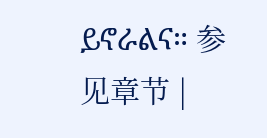ይኖራልና። 参见章节 |